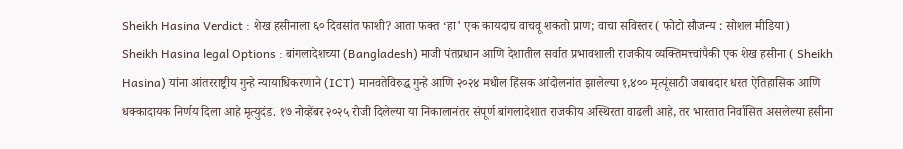Sheikh Hasina Verdict : शेख हसीनाला ६० दिवसांत फाशी? आता फक्त ‘हा’ एक कायदाच वाचवू शकतो प्राण; वाचा सविस्तर ( फोटो सौजन्य : सोशल मीडिया)
Sheikh Hasina legal Options : बांगलादेशच्या (Bangladesh) माजी पंतप्रधान आणि देशातील सर्वात प्रभावशाली राजकीय व्यक्तिमत्त्वांपैकी एक शेख हसीना ( Sheikh Hasina) यांना आंतरराष्ट्रीय गुन्हे न्यायाधिकरणाने (ICT) मानवतेविरुद्ध गुन्हे आणि २०२४ मधील हिंसक आंदोलनांत झालेल्या १,४०० मृत्यूंसाठी जबाबदार धरत ऐतिहासिक आणि धक्कादायक निर्णय दिला आहे मृत्युदंड. १७ नोव्हेंबर २०२५ रोजी दिलेल्या या निकालानंतर संपूर्ण बांगलादेशात राजकीय अस्थिरता वाढली आहे, तर भारतात निर्वासित असलेल्या हसीना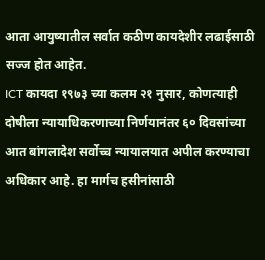आता आयुष्यातील सर्वात कठीण कायदेशीर लढाईसाठी सज्ज होत आहेत.
ICT कायदा १९७३ च्या कलम २१ नुसार, कोणत्याही दोषीला न्यायाधिकरणाच्या निर्णयानंतर ६० दिवसांच्या आत बांगलादेश सर्वोच्च न्यायालयात अपील करण्याचा अधिकार आहे. हा मार्गच हसीनांसाठी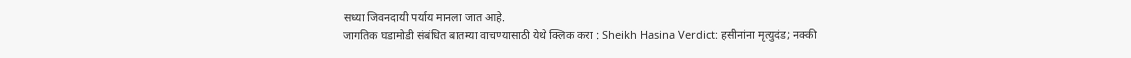सध्या जिवनदायी पर्याय मानला जात आहे.
जागतिक घडामोडी संबंधित बातम्या वाचण्यासाठी येथे क्लिक करा : Sheikh Hasina Verdict: हसीनांना मृत्युदंड; नक्की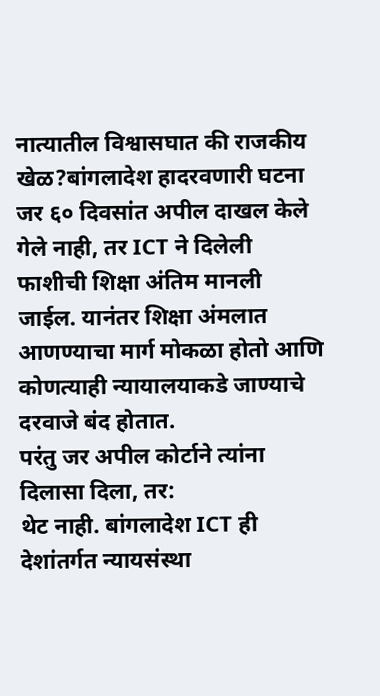नात्यातील विश्वासघात की राजकीय खेळ?बांगलादेश हादरवणारी घटना
जर ६० दिवसांत अपील दाखल केले गेले नाही, तर ICT ने दिलेली फाशीची शिक्षा अंतिम मानली जाईल. यानंतर शिक्षा अंमलात आणण्याचा मार्ग मोकळा होतो आणि कोणत्याही न्यायालयाकडे जाण्याचे दरवाजे बंद होतात.
परंतु जर अपील कोर्टाने त्यांना दिलासा दिला, तर:
थेट नाही. बांगलादेश ICT ही देशांतर्गत न्यायसंस्था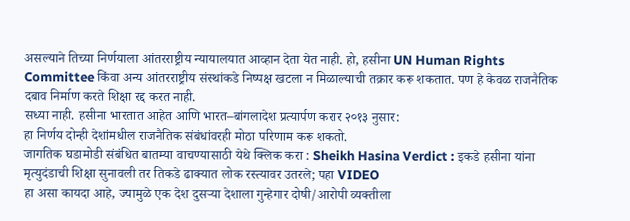असल्याने तिच्या निर्णयाला आंतरराष्ट्रीय न्यायालयात आव्हान देता येत नाही. हो, हसीना UN Human Rights Committee किंवा अन्य आंतरराष्ट्रीय संस्थांकडे निष्पक्ष खटला न मिळाल्याची तक्रार करू शकतात. पण हे केवळ राजनैतिक दबाव निर्माण करते शिक्षा रद्द करत नाही.
सध्या नाही. हसीना भारतात आहेत आणि भारत–बांगलादेश प्रत्यार्पण करार २०१३ नुसार:
हा निर्णय दोन्ही देशांमधील राजनैतिक संबंधांवरही मोठा परिणाम करू शकतो.
जागतिक घडामोडी संबंधित बातम्या वाचण्यासाठी येथे क्लिक करा : Sheikh Hasina Verdict : इकडे हसीना यांना मृत्युदंडाची शिक्षा सुनावली तर तिकडे ढाक्यात लोक रस्त्यावर उतरले; पहा VIDEO
हा असा कायदा आहे, ज्यामुळे एक देश दुसऱ्या देशाला गुन्हेगार दोषी/आरोपी व्यक्तीला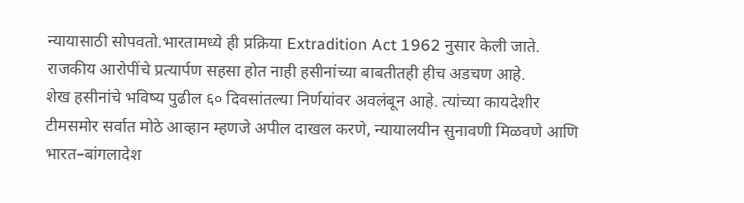न्यायासाठी सोपवतो.भारतामध्ये ही प्रक्रिया Extradition Act 1962 नुसार केली जाते. राजकीय आरोपींचे प्रत्यार्पण सहसा होत नाही हसीनांच्या बाबतीतही हीच अडचण आहे.
शेख हसीनांचे भविष्य पुढील ६० दिवसांतल्या निर्णयांवर अवलंबून आहे. त्यांच्या कायदेशीर टीमसमोर सर्वात मोठे आव्हान म्हणजे अपील दाखल करणे, न्यायालयीन सुनावणी मिळवणे आणि भारत–बांगलादेश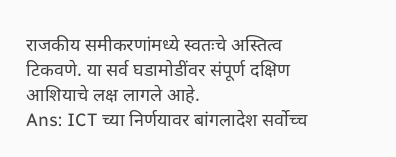राजकीय समीकरणांमध्ये स्वतःचे अस्तित्व टिकवणे. या सर्व घडामोडींवर संपूर्ण दक्षिण आशियाचे लक्ष लागले आहे.
Ans: ICT च्या निर्णयावर बांगलादेश सर्वोच्च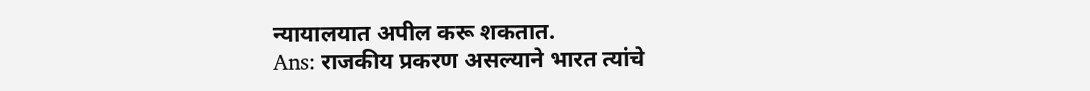न्यायालयात अपील करू शकतात.
Ans: राजकीय प्रकरण असल्याने भारत त्यांचे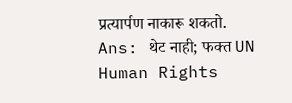प्रत्यार्पण नाकारू शकतो.
Ans: थेट नाही; फक्त UN Human Rights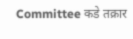Committee कडे तक्रार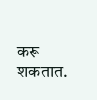करू शकतात.